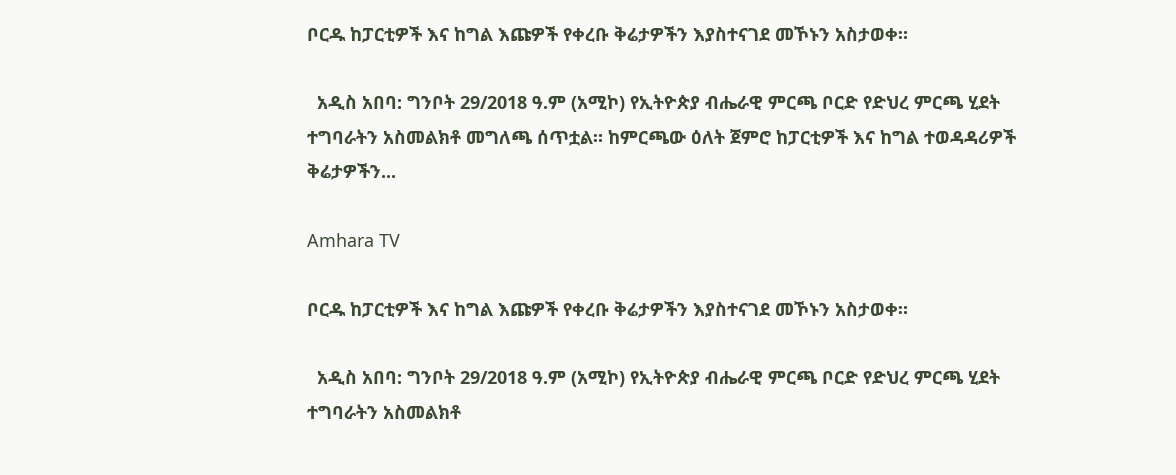ቦርዱ ከፓርቲዎች እና ከግል እጩዎች የቀረቡ ቅሬታዎችን እያስተናገደ መኾኑን አስታወቀ።

  አዲስ አበባ: ግንቦት 29/2018 ዓ.ም (አሚኮ) የኢትዮጵያ ብሔራዊ ምርጫ ቦርድ የድህረ ምርጫ ሂደት ተግባራትን አስመልክቶ መግለጫ ሰጥቷል። ከምርጫው ዕለት ጀምሮ ከፓርቲዎች እና ከግል ተወዳዳሪዎች ቅሬታዎችን...

Amhara TV

ቦርዱ ከፓርቲዎች እና ከግል እጩዎች የቀረቡ ቅሬታዎችን እያስተናገደ መኾኑን አስታወቀ።

  አዲስ አበባ: ግንቦት 29/2018 ዓ.ም (አሚኮ) የኢትዮጵያ ብሔራዊ ምርጫ ቦርድ የድህረ ምርጫ ሂደት ተግባራትን አስመልክቶ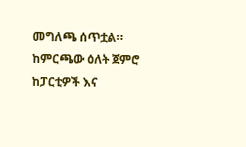መግለጫ ሰጥቷል። ከምርጫው ዕለት ጀምሮ ከፓርቲዎች እና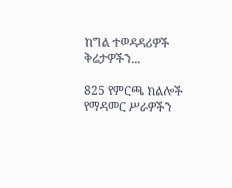ከግል ተወዳዳሪዎች ቅሬታዎችን...

825 የምርጫ ክልሎች የማዳመር ሥራዎችን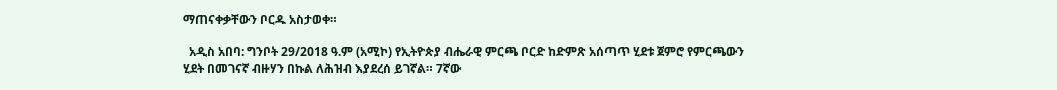ማጠናቀቃቸውን ቦርዱ አስታወቀ።

  አዲስ አበባ: ግንቦት 29/2018 ዓ.ም (አሚኮ) የኢትዮጵያ ብሔራዊ ምርጫ ቦርድ ከድምጽ አሰጣጥ ሂደቱ ጀምሮ የምርጫውን ሂደት በመገናኛ ብዙሃን በኩል ለሕዝብ እያደረሰ ይገኛል። 7ኛው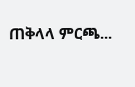ጠቅላላ ምርጫ...